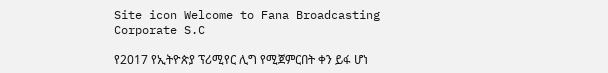Site icon Welcome to Fana Broadcasting Corporate S.C

የ2017 የኢትዮጵያ ፕሪሚየር ሊግ የሚጀምርበት ቀን ይፋ ሆነ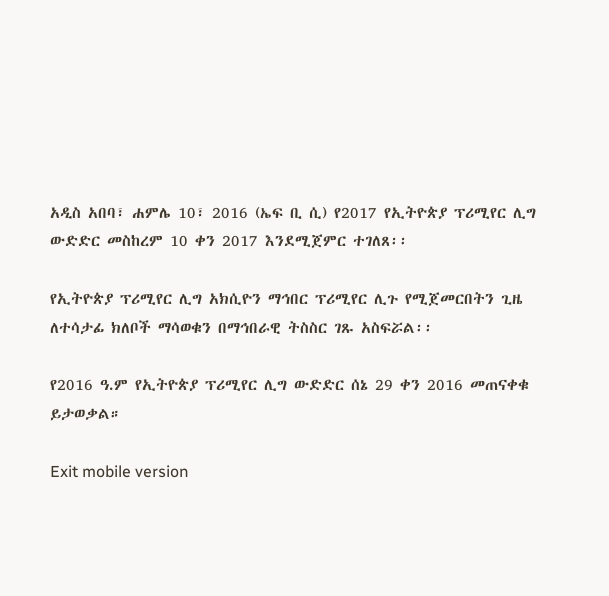አዲስ አበባ፣ ሐምሌ 10፣ 2016 (ኤፍ ቢ ሲ) የ2017 የኢትዮጵያ ፕሪሚየር ሊግ ውድድር መስከረም 10 ቀን 2017 እንደሚጀምር ተገለጸ፡፡

የኢትዮጵያ ፕሪሚየር ሊግ አክሲዮን ማኅበር ፕሪሚየር ሊጉ የሚጀመርበትን ጊዜ ለተሳታፊ ክለቦች ማሳወቁን በማኅበራዊ ትስስር ገጹ አስፍሯል፡፡

የ2016 ዓ.ም የኢትዮጵያ ፕሪሚየር ሊግ ውድድር ሰኔ 29 ቀን 2016 መጠናቀቁ ይታወቃል።

Exit mobile version